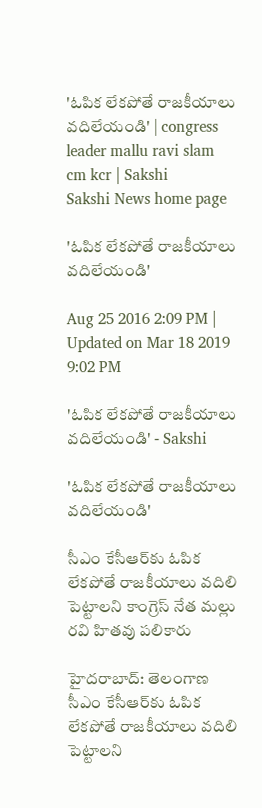'ఓపిక లేకపోతే రాజకీయాలు వదిలేయండి' | congress leader mallu ravi slam cm kcr | Sakshi
Sakshi News home page

'ఓపిక లేకపోతే రాజకీయాలు వదిలేయండి'

Aug 25 2016 2:09 PM | Updated on Mar 18 2019 9:02 PM

'ఓపిక లేకపోతే రాజకీయాలు వదిలేయండి' - Sakshi

'ఓపిక లేకపోతే రాజకీయాలు వదిలేయండి'

సీఎం కేసీఆర్‌కు ఓపిక లేకపోతే రాజకీయాలు వదిలి పెట్టాలని కాంగ్రెస్ నేత మల్లు రవి హితవు పలికారు

హైదరాబాద్‌: తెలంగాణ సీఎం కేసీఆర్‌కు ఓపిక లేకపోతే రాజకీయాలు వదిలి పెట్టాలని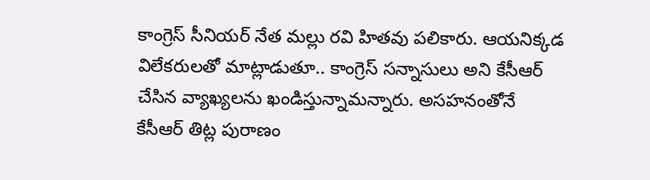కాంగ్రెస్ సీనియర్ నేత మల్లు రవి హితవు పలికారు. ఆయనిక్కడ విలేకరులతో మాట్లాడుతూ.. కాంగ్రెస్ సన్నాసులు అని కేసీఆర్ చేసిన వ్యాఖ్యలను ఖండిస్తున్నామన్నారు. అసహనంతోనే కేసీఆర్ తిట్ల పురాణం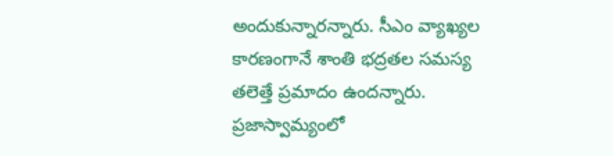అందుకున్నారన్నారు. సీఎం వ్యాఖ్యల కారణంగానే శాంతి భద్రతల సమస్య తలెత్తే ప్రమాదం ఉందన్నారు. ప్రజాస్వామ్యంలో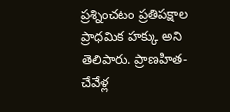ప్రశ్నించటం ప్రతిపక్షాల ప్రాధమిక హక్కు అని తెలిపారు. ప్రాణహిత-చేవేళ్ల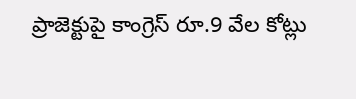ప్రాజెక్టుపై కాంగ్రెస్ రూ.9 వేల కోట్లు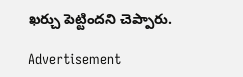ఖర్చు పెట్టిందని చెప్పారు.

Advertisement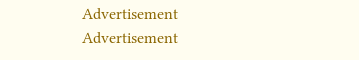Advertisement
Advertisement